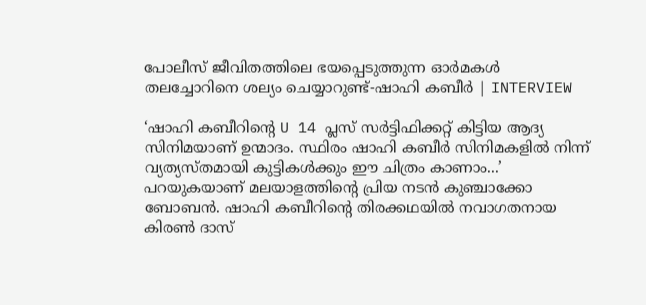പോലീസ് ജീവിതത്തിലെ ഭയപ്പെടുത്തുന്ന ഓർമകൾ തലച്ചോറിനെ ശല്യം ചെയ്യാറുണ്ട്-ഷാഹി കബീർ | INTERVIEW

‘ഷാഹി കബീറിന്റെ U 14 പ്ലസ് സർട്ടിഫിക്കറ്റ് കിട്ടിയ ആദ്യ സിനിമയാണ് ഉന്മാദം. സ്ഥിരം ഷാഹി കബീർ സിനിമകളിൽ നിന്ന് വ്യത്യസ്തമായി കുട്ടികൾക്കും ഈ ചിത്രം കാണാം...’ പറയുകയാണ് മലയാളത്തിന്റെ പ്രിയ നടൻ കുഞ്ചാക്കോ ബോബൻ. ഷാഹി കബീറിന്റെ തിരക്കഥയിൽ നവാഗതനായ കിരൺ ദാസ്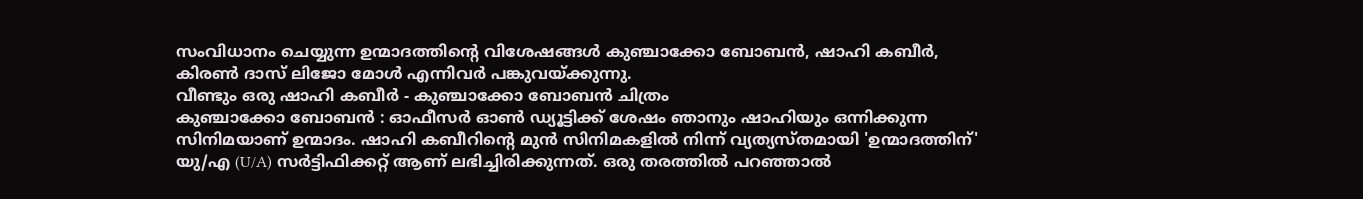സംവിധാനം ചെയ്യുന്ന ഉന്മാദത്തിന്റെ വിശേഷങ്ങൾ കുഞ്ചാക്കോ ബോബൻ, ഷാഹി കബീർ, കിരൺ ദാസ് ലിജോ മോൾ എന്നിവർ പങ്കുവയ്ക്കുന്നു.
വീണ്ടും ഒരു ഷാഹി കബീർ - കുഞ്ചാക്കോ ബോബൻ ചിത്രം
കുഞ്ചാക്കോ ബോബൻ : ഓഫീസർ ഓൺ ഡ്യൂട്ടിക്ക് ശേഷം ഞാനും ഷാഹിയും ഒന്നിക്കുന്ന സിനിമയാണ് ഉന്മാദം. ഷാഹി കബീറിന്റെ മുൻ സിനിമകളിൽ നിന്ന് വ്യത്യസ്തമായി 'ഉന്മാദത്തിന്' യു/എ (U/A) സർട്ടിഫിക്കറ്റ് ആണ് ലഭിച്ചിരിക്കുന്നത്. ഒരു തരത്തിൽ പറഞ്ഞാൽ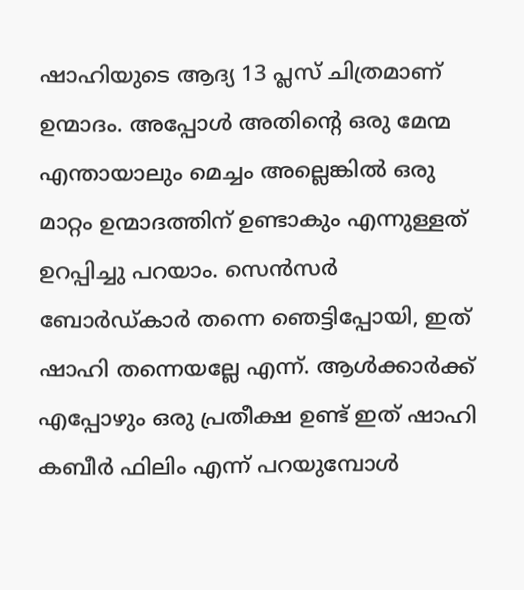ഷാഹിയുടെ ആദ്യ 13 പ്ലസ് ചിത്രമാണ് ഉന്മാദം. അപ്പോൾ അതിന്റെ ഒരു മേന്മ എന്തായാലും മെച്ചം അല്ലെങ്കിൽ ഒരു മാറ്റം ഉന്മാദത്തിന് ഉണ്ടാകും എന്നുള്ളത് ഉറപ്പിച്ചു പറയാം. സെൻസർ ബോർഡ്കാർ തന്നെ ഞെട്ടിപ്പോയി, ഇത് ഷാഹി തന്നെയല്ലേ എന്ന്. ആൾക്കാർക്ക് എപ്പോഴും ഒരു പ്രതീക്ഷ ഉണ്ട് ഇത് ഷാഹി കബീർ ഫിലിം എന്ന് പറയുമ്പോൾ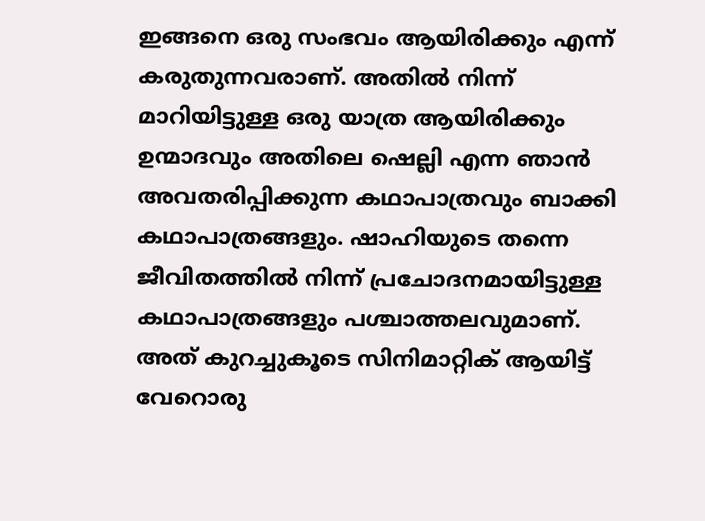ഇങ്ങനെ ഒരു സംഭവം ആയിരിക്കും എന്ന് കരുതുന്നവരാണ്. അതിൽ നിന്ന് മാറിയിട്ടുള്ള ഒരു യാത്ര ആയിരിക്കും ഉന്മാദവും അതിലെ ഷെല്ലി എന്ന ഞാൻ അവതരിപ്പിക്കുന്ന കഥാപാത്രവും ബാക്കി കഥാപാത്രങ്ങളും. ഷാഹിയുടെ തന്നെ ജീവിതത്തിൽ നിന്ന് പ്രചോദനമായിട്ടുള്ള കഥാപാത്രങ്ങളും പശ്ചാത്തലവുമാണ്. അത് കുറച്ചുകൂടെ സിനിമാറ്റിക് ആയിട്ട് വേറൊരു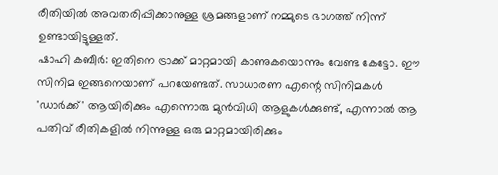രീതിയിൽ അവതരിപ്പിക്കാനുള്ള ശ്രമങ്ങളാണ് നമ്മുടെ ഭാഗത്ത് നിന്ന് ഉണ്ടായിട്ടുള്ളത്.
ഷാഹി കബീർ: ഇതിനെ ട്രാക്ക് മാറ്റമായി കാണുകയൊന്നും വേണ്ട കേട്ടോ. ഈ സിനിമ ഇങ്ങനെയാണ് പറയേണ്ടത്. സാധാരണ എന്റെ സിനിമകൾ 'ഡാർക്ക്' ആയിരിക്കും എന്നൊരു മുൻവിധി ആളുകൾക്കുണ്ട്, എന്നാൽ ആ പതിവ് രീതികളിൽ നിന്നുള്ള ഒരു മാറ്റമായിരിക്കും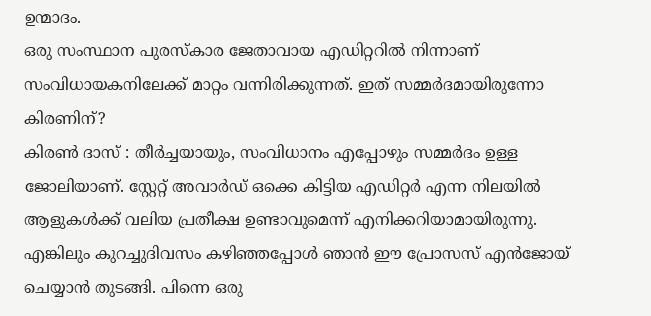ഉന്മാദം.
ഒരു സംസ്ഥാന പുരസ്കാര ജേതാവായ എഡിറ്ററിൽ നിന്നാണ് സംവിധായകനിലേക്ക് മാറ്റം വന്നിരിക്കുന്നത്. ഇത് സമ്മർദമായിരുന്നോ കിരണിന്?
കിരൺ ദാസ് : തീർച്ചയായും, സംവിധാനം എപ്പോഴും സമ്മർദം ഉള്ള ജോലിയാണ്. സ്റ്റേറ്റ് അവാർഡ് ഒക്കെ കിട്ടിയ എഡിറ്റർ എന്ന നിലയിൽ ആളുകൾക്ക് വലിയ പ്രതീക്ഷ ഉണ്ടാവുമെന്ന് എനിക്കറിയാമായിരുന്നു. എങ്കിലും കുറച്ചുദിവസം കഴിഞ്ഞപ്പോൾ ഞാൻ ഈ പ്രോസസ് എൻജോയ് ചെയ്യാൻ തുടങ്ങി. പിന്നെ ഒരു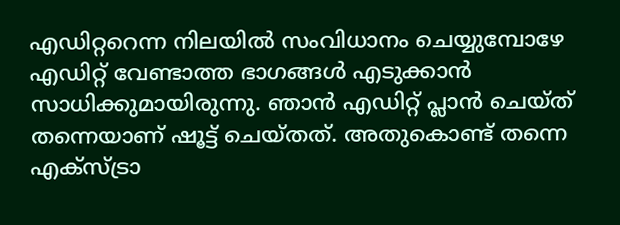എഡിറ്ററെന്ന നിലയിൽ സംവിധാനം ചെയ്യുമ്പോഴേ എഡിറ്റ് വേണ്ടാത്ത ഭാഗങ്ങൾ എടുക്കാൻ സാധിക്കുമായിരുന്നു. ഞാൻ എഡിറ്റ് പ്ലാൻ ചെയ്ത് തന്നെയാണ് ഷൂട്ട് ചെയ്തത്. അതുകൊണ്ട് തന്നെ എക്സ്ട്രാ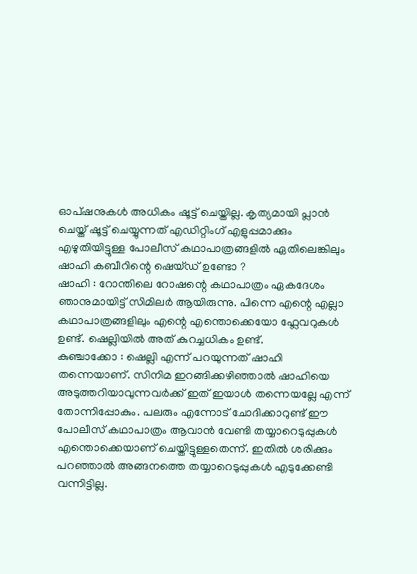ഓപ്ഷനുകൾ അധികം ഷൂട്ട് ചെയ്തില്ല. കൃത്യമായി പ്ലാൻ ചെയ്ത് ഷൂട്ട് ചെയ്യുന്നത് എഡിറ്റിംഗ് എളുപ്പമാക്കും
എഴുതിയിട്ടുള്ള പോലീസ് കഥാപാത്രങ്ങളിൽ ഏതിലെങ്കിലും ഷാഹി കബീറിന്റെ ഷെയ്ഡ് ഉണ്ടോ ?
ഷാഹി : റോന്തിലെ റോഷന്റെ കഥാപാത്രം ഏകദേശം ഞാനുമായിട്ട് സിമിലർ ആയിരുന്നു. പിന്നെ എന്റെ എല്ലാ കഥാപാത്രങ്ങളിലും എന്റെ എന്തൊക്കെയോ ഫ്ലേവറുകൾ ഉണ്ട്. ഷെല്ലിയിൽ അത് കുറച്ചധികം ഉണ്ട്.
കുഞ്ചാക്കോ : ഷെല്ലി എന്ന് പറയുന്നത് ഷാഹി തന്നെയാണ്. സിനിമ ഇറങ്ങിക്കഴിഞ്ഞാൽ ഷാഹിയെ അടുത്തറിയാവുന്നവർക്ക് ഇത് ഇയാൾ തന്നെയല്ലേ എന്ന് തോന്നിപ്പോകും. പലരും എന്നോട് ചോദിക്കാറുണ്ട് ഈ പോലീസ് കഥാപാത്രം ആവാൻ വേണ്ടി തയ്യാറെടുപ്പുകൾ എന്തൊക്കെയാണ് ചെയ്തിട്ടുള്ളതെന്ന്. ഇതിൽ ശരിക്കും പറഞ്ഞാൽ അങ്ങനത്തെ തയ്യാറെടുപ്പുകൾ എടുക്കേണ്ടി വന്നിട്ടില്ല.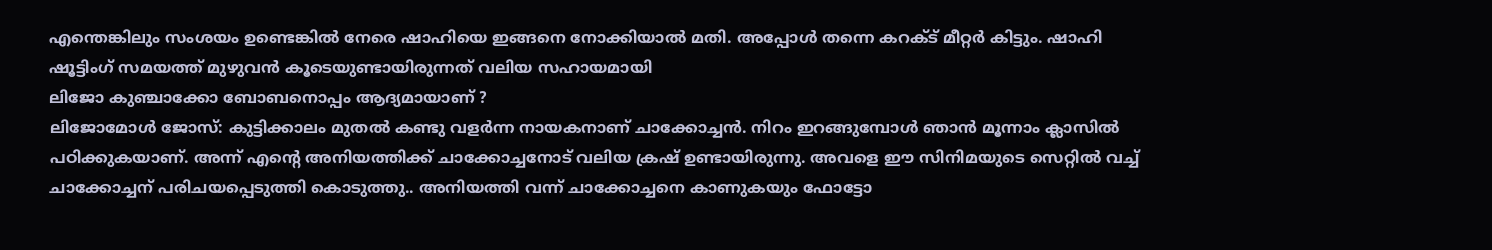എന്തെങ്കിലും സംശയം ഉണ്ടെങ്കിൽ നേരെ ഷാഹിയെ ഇങ്ങനെ നോക്കിയാൽ മതി. അപ്പോൾ തന്നെ കറക്ട് മീറ്റർ കിട്ടും. ഷാഹി ഷൂട്ടിംഗ് സമയത്ത് മുഴുവൻ കൂടെയുണ്ടായിരുന്നത് വലിയ സഹായമായി
ലിജോ കുഞ്ചാക്കോ ബോബനൊപ്പം ആദ്യമായാണ് ?
ലിജോമോൾ ജോസ്: കുട്ടിക്കാലം മുതൽ കണ്ടു വളർന്ന നായകനാണ് ചാക്കോച്ചൻ. നിറം ഇറങ്ങുമ്പോൾ ഞാൻ മൂന്നാം ക്ലാസിൽ പഠിക്കുകയാണ്. അന്ന് എന്റെ അനിയത്തിക്ക് ചാക്കോച്ചനോട് വലിയ ക്രഷ് ഉണ്ടായിരുന്നു. അവളെ ഈ സിനിമയുടെ സെറ്റിൽ വച്ച് ചാക്കോച്ചന് പരിചയപ്പെടുത്തി കൊടുത്തു.. അനിയത്തി വന്ന് ചാക്കോച്ചനെ കാണുകയും ഫോട്ടോ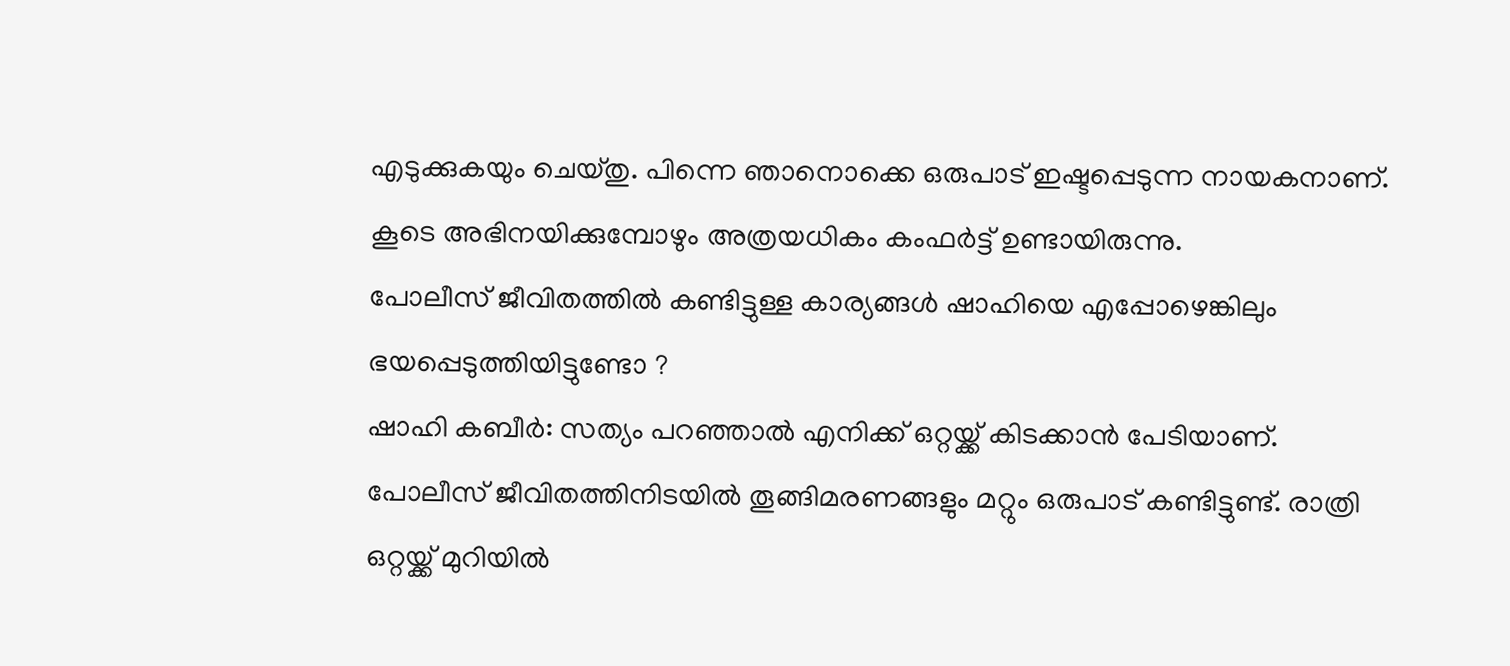എടുക്കുകയും ചെയ്തു. പിന്നെ ഞാനൊക്കെ ഒരുപാട് ഇഷ്ടപ്പെടുന്ന നായകനാണ്. കൂടെ അഭിനയിക്കുമ്പോഴും അത്രയധികം കംഫർട്ട് ഉണ്ടായിരുന്നു.
പോലീസ് ജീവിതത്തിൽ കണ്ടിട്ടുള്ള കാര്യങ്ങൾ ഷാഹിയെ എപ്പോഴെങ്കിലും ഭയപ്പെടുത്തിയിട്ടുണ്ടോ ?
ഷാഹി കബീർ: സത്യം പറഞ്ഞാൽ എനിക്ക് ഒറ്റയ്ക്ക് കിടക്കാൻ പേടിയാണ്. പോലീസ് ജീവിതത്തിനിടയിൽ തൂങ്ങിമരണങ്ങളും മറ്റും ഒരുപാട് കണ്ടിട്ടുണ്ട്. രാത്രി ഒറ്റയ്ക്ക് മുറിയിൽ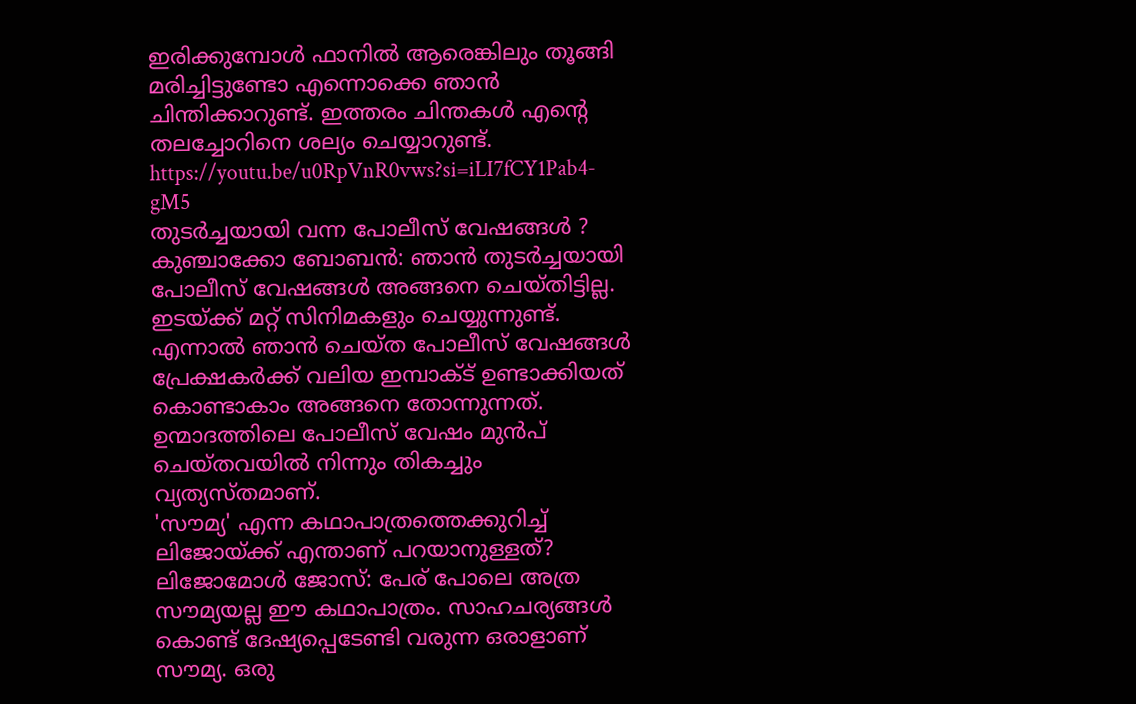ഇരിക്കുമ്പോൾ ഫാനിൽ ആരെങ്കിലും തൂങ്ങി മരിച്ചിട്ടുണ്ടോ എന്നൊക്കെ ഞാൻ ചിന്തിക്കാറുണ്ട്. ഇത്തരം ചിന്തകൾ എന്റെ തലച്ചോറിനെ ശല്യം ചെയ്യാറുണ്ട്.
https://youtu.be/u0RpVnR0vws?si=iLI7fCY1Pab4-gM5
തുടർച്ചയായി വന്ന പോലീസ് വേഷങ്ങൾ ?
കുഞ്ചാക്കോ ബോബൻ: ഞാൻ തുടർച്ചയായി പോലീസ് വേഷങ്ങൾ അങ്ങനെ ചെയ്തിട്ടില്ല. ഇടയ്ക്ക് മറ്റ് സിനിമകളും ചെയ്യുന്നുണ്ട്. എന്നാൽ ഞാൻ ചെയ്ത പോലീസ് വേഷങ്ങൾ പ്രേക്ഷകർക്ക് വലിയ ഇമ്പാക്ട് ഉണ്ടാക്കിയത് കൊണ്ടാകാം അങ്ങനെ തോന്നുന്നത്. ഉന്മാദത്തിലെ പോലീസ് വേഷം മുൻപ് ചെയ്തവയിൽ നിന്നും തികച്ചും വ്യത്യസ്തമാണ്.
'സൗമ്യ' എന്ന കഥാപാത്രത്തെക്കുറിച്ച് ലിജോയ്ക്ക് എന്താണ് പറയാനുള്ളത്?
ലിജോമോൾ ജോസ്: പേര് പോലെ അത്ര സൗമ്യയല്ല ഈ കഥാപാത്രം. സാഹചര്യങ്ങൾ കൊണ്ട് ദേഷ്യപ്പെടേണ്ടി വരുന്ന ഒരാളാണ് സൗമ്യ. ഒരു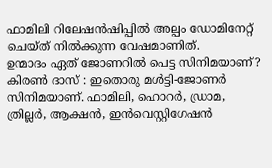ഫാമിലി റിലേഷൻഷിപ്പിൽ അല്പം ഡോമിനേറ്റ് ചെയ്ത് നിൽക്കുന്ന വേഷമാണിത്.
ഉന്മാദം ഏത് ജോണറിൽ പെട്ട സിനിമയാണ്?
കിരൺ ദാസ് : ഇതൊരു മൾട്ടി-ജോണർ സിനിമയാണ്. ഫാമിലി, ഹൊറർ, ഡ്രാമ, ത്രില്ലർ, ആക്ഷൻ, ഇൻവെസ്റ്റിഗേഷൻ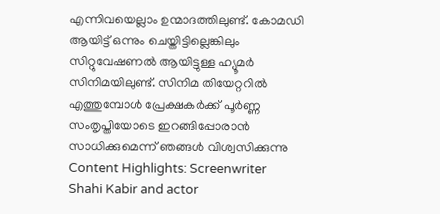എന്നിവയെല്ലാം ഉന്മാദത്തിലുണ്ട്. കോമഡി ആയിട്ട് ഒന്നും ചെയ്തിട്ടില്ലെങ്കിലും സിറ്റുവേഷണൽ ആയിട്ടുള്ള ഹ്യൂമർ സിനിമയിലുണ്ട്. സിനിമ തിയേറ്ററിൽ എത്തുമ്പോൾ പ്രേക്ഷകർക്ക് പൂർണ്ണ സംതൃപ്തിയോടെ ഇറങ്ങിപ്പോരാൻ സാധിക്കുമെന്ന് ഞങ്ങൾ വിശ്വസിക്കുന്നു
Content Highlights: Screenwriter Shahi Kabir and actor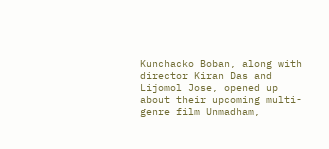Kunchacko Boban, along with director Kiran Das and Lijomol Jose, opened up about their upcoming multi-genre film Unmadham,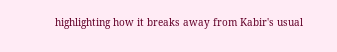highlighting how it breaks away from Kabir's usual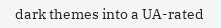dark themes into a UA-rated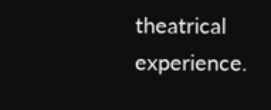theatrical experience.